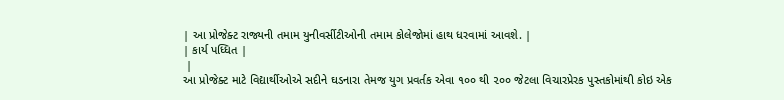| આ પ્રોજેક્ટ રાજ્યની તમામ યુનીવર્સીટીઓની તમામ કોલેજોમાં હાથ ધરવામાં આવશે. |
| કાર્ય પધ્ધિત |
 |
આ પ્રોજેક્ટ માટે વિદ્યાર્થીઓએ સદીને ઘડનારા તેમજ યુગ પ્રવર્તક એવા ૧૦૦ થી ૨૦૦ જેટલા વિચારપ્રેરક પુસ્તકોમાંથી કોઇ એક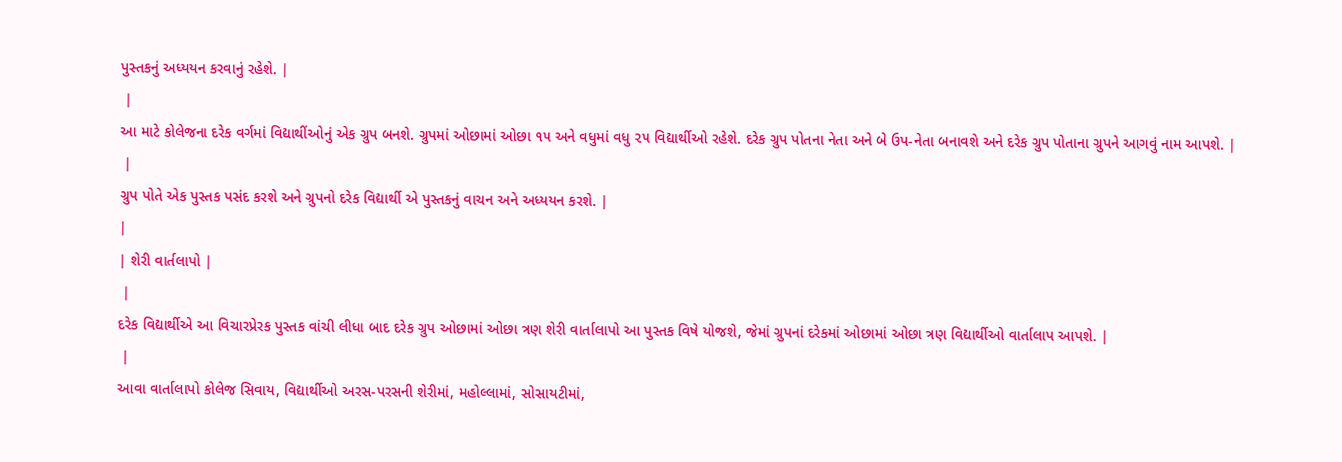પુસ્તકનું અધ્યયન કરવાનું રહેશે. |
 |
આ માટે કોલેજના દરેક વર્ગમાં વિદ્યાથીંઓનું એક ગ્રુપ બનશે. ગ્રુપમાં ઓછામાં ઓછા ૧૫ અને વધુમાં વધુ ૨૫ વિદ્યાર્થીઓ રહેશે. દરેક ગ્રુપ પોતના નેતા અને બે ઉપ-નેતા બનાવશે અને દરેક ગ્રુપ પોતાના ગ્રુપને આગવું નામ આપશે. |
 |
ગ્રુપ પોતે એક પુસ્તક પસંદ કરશે અને ગ્રુપનો દરેક વિદ્યાર્થી એ પુસ્તકનું વાચન અને અધ્યયન કરશે. |
|
| શેરી વાર્તલાપો |
 |
દરેક વિદ્યાર્થીએ આ વિચારપ્રેરક પુસ્તક વાંચી લીધા બાદ દરેક ગ્રુપ ઓછામાં ઓછા ત્રણ શેરી વાર્તાલાપો આ પુસ્તક વિષે યોજશે, જેમાં ગ્રુપનાં દરેકમાં ઓછામાં ઓછા ત્રણ વિદ્યાર્થીઓ વાર્તાલાપ આપશે. |
 |
આવા વાર્તાલાપો કોલેજ સિવાય, વિદ્યાર્થીઓ અરસ-પરસની શેરીમાં, મહોલ્લામાં, સોસાયટીમાં,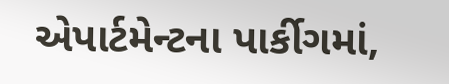એપાર્ટમેન્ટના પાર્કીગમાં,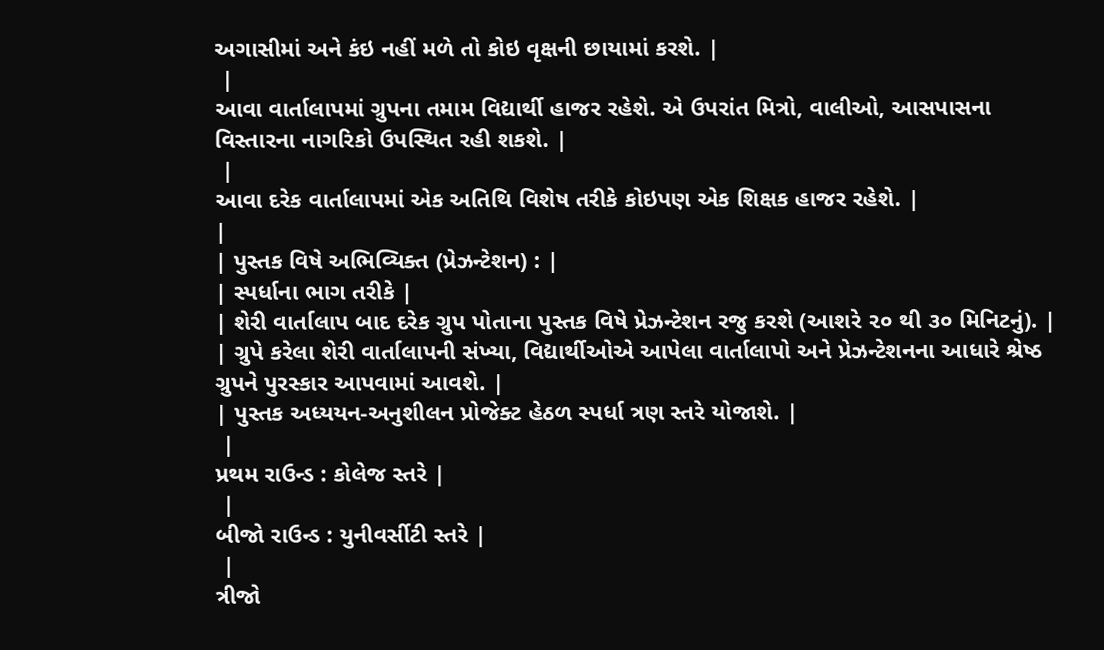અગાસીમાં અને કંઇ નહીં મળે તો કોઇ વૃક્ષની છાયામાં કરશે. |
 |
આવા વાર્તાલાપમાં ગ્રુપના તમામ વિદ્યાર્થી હાજર રહેશે. એ ઉપરાંત મિત્રો, વાલીઓ, આસપાસના વિસ્તારના નાગરિકો ઉપસ્થિત રહી શકશે. |
 |
આવા દરેક વાર્તાલાપમાં એક અતિથિ વિશેષ તરીકે કોઇપણ એક શિક્ષક હાજર રહેશે. |
|
| પુસ્તક વિષે અભિવ્યિક્ત (પ્રેઝન્ટેશન) : |
| સ્પર્ધાના ભાગ તરીકે |
| શેરી વાર્તાલાપ બાદ દરેક ગ્રુપ પોતાના પુસ્તક વિષે પ્રેઝન્ટેશન રજુ કરશે (આશરે ૨૦ થી ૩૦ મિનિટનું). |
| ગ્રુપે કરેલા શેરી વાર્તાલાપની સંખ્યા, વિદ્યાર્થીઓએ આપેલા વાર્તાલાપો અને પ્રેઝન્ટેશનના આધારે શ્રેષ્ઠ ગ્રુપને પુરસ્કાર આપવામાં આવશે. |
| પુસ્તક અધ્યયન-અનુશીલન પ્રોજેક્ટ હેઠળ સ્પર્ધા ત્રણ સ્તરે યોજાશે. |
 |
પ્રથમ રાઉન્ડ : કોલેજ સ્તરે |
 |
બીજો રાઉન્ડ : યુનીવર્સીટી સ્તરે |
 |
ત્રીજો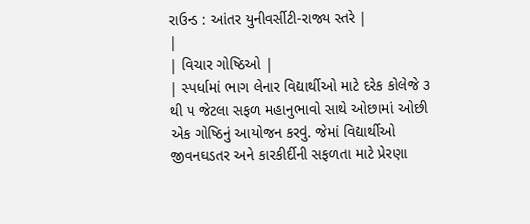રાઉન્ડ : આંતર યુનીવર્સીટી-રાજ્ય સ્તરે |
|
| વિચાર ગોષ્ઠિઓ |
| સ્પર્ધામાં ભાગ લેનાર વિદ્યાર્થીઓ માટે દરેક કોલેજે ૩ થી ૫ જેટલા સફળ મહાનુભાવો સાથે ઓછામાં ઓછી એક ગોષ્ઠિનું આયોજન કરવું. જેમાં વિદ્યાર્થીઓ જીવનઘડતર અને કારકીર્દીની સફળતા માટે પ્રેરણા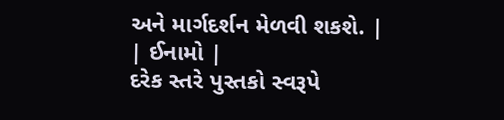અને માર્ગદર્શન મેળવી શકશે. |
| ઈનામો |
દરેક સ્તરે પુસ્તકો સ્વરૂપે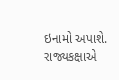ઇનામો અપાશે.
રાજ્યકક્ષાએ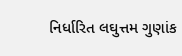નિર્ધારિત લઘુત્તમ ગુણાંક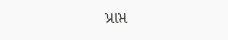પ્રાપ્ત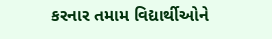કરનાર તમામ વિદ્યાર્થીઓને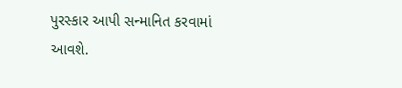પુરસ્કાર આપી સન્માનિત કરવામાં આવશે.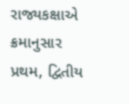રાજ્યકક્ષાએ ક્રમાનુસાર પ્રથમ, દ્વિતીય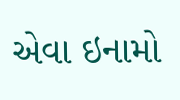એવા ઇનામો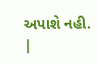અપાશે નહી. |